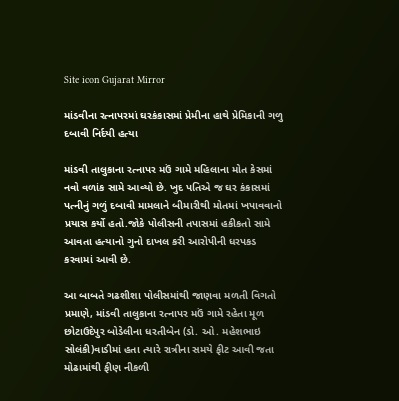Site icon Gujarat Mirror

માંડવીના રત્નાપરમાં ઘરકંકાસમાં પ્રેમીના હાથે પ્રેમિકાની ગળુ દબાવી નિર્દયી હત્યા

માંડવી તાલુકાના રત્નાપર મઉં ગામે મહિલાના મોત કેસમાં નવો વળાંક સામે આવ્યો છે. ખુદ પતિએ જ ઘર કંકાસમાં પત્નીનું ગળું દબાવી મામલાને બીમારીથી મોતમાં ખપાવવાનો પ્રયાસ કર્યો હતો.જોકે પોલીસની તપાસમાં હકીકતો સામે આવતા હત્યાનો ગુનો દાખલ કરી આરોપીની ધરપકડ કરવામાં આવી છે.

આ બાબતે ગઢશીશા પોલીસમાંથી જાણવા મળતી વિગતો પ્રમાણે, માંડવી તાલુકાના રત્નાપર મઉં ગામે રહેતા મૂળ છોટાઉદેપુર બોડેલીના ધરતીબેન (ડો. ઓ. મહેશભાઇ સોલંકી)વાડીમાં હતા ત્યારે રાત્રીના સમયે ફીટ આવી જતા મોઢામાંથી ફીણ નીકળી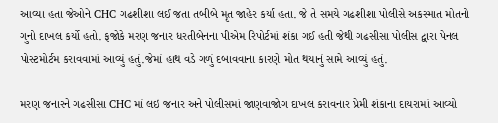આવ્યા હતા જેઓને CHC ગઢશીશા લઈ જતા તબીબે મૃત જાહેર કર્યા હતા. જે તે સમયે ગઢશીશા પોલીસે અકસ્માત મોતનો ગુનો દાખલ કર્યો હતો. ફજોકે મરણ જનાર ધરતીબેનના પીએમ રિપોર્ટમાં શંકા ગઈ હતી જેથી ગઢસીસા પોલીસ દ્વારા પેનલ પોસ્ટમોર્ટમ કરાવવામાં આવ્યું હતું.જેમાં હાથ વડે ગળું દબાવવાના કારણે મોત થયાનું સામે આવ્યું હતું.

મરણ જનારને ગઢસીસા CHC માં લઇ જનાર અને પોલીસમાં જાણવાજોગ દાખલ કરાવનાર પ્રેમી શંકાના દાયરામાં આવ્યો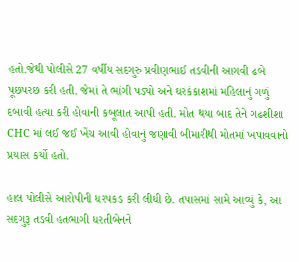હતો.જેથી પોલીસે 27 વર્ષીય સદગુરુ પ્રવીણભાઈ તડવીની આગવી ઢબે પૂછપરછ કરી હતી. જેમાં તે ભાંગી પડ્યો અને ઘરકંકાશમાં મહિલાનું ગળું દબાવી હત્યા કરી હોવાની કબૂલાત આપી હતી. મોત થયા બાદ તેને ગઢશીશા CHC માં લઈ જઈ ખેંચ આવી હોવાનું જણાવી બીમારીથી મોતમાં ખપાવવાનો પ્રયાસ કર્યો હતો.

હાલ પોલીસે આરોપીની ધરપકડ કરી લીધી છે. તપાસમાં સામે આવ્યું કે, આ સદગુરૂ તડવી હતભાગી ધરતીબેનને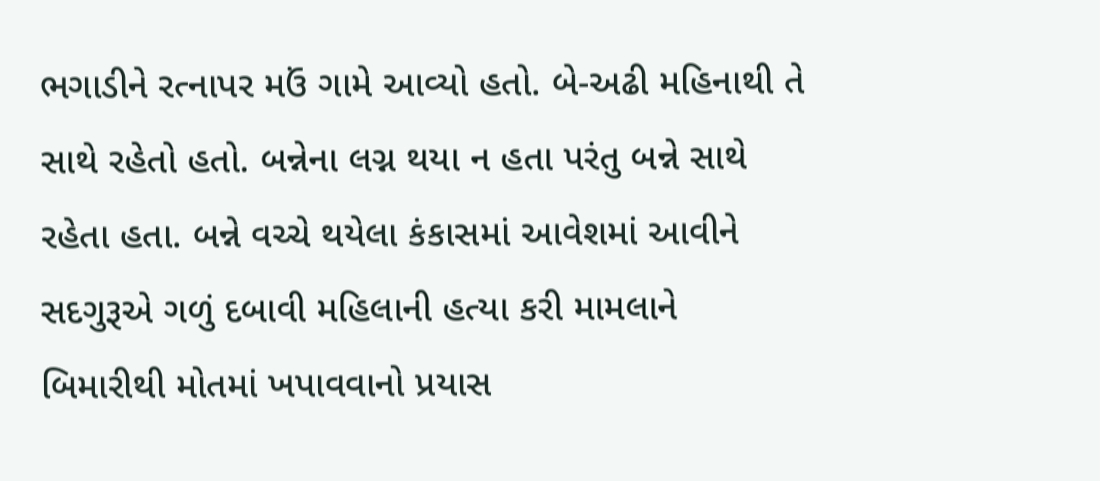ભગાડીને રત્નાપર મઉં ગામે આવ્યો હતો. બે-અઢી મહિનાથી તે સાથે રહેતો હતો. બન્નેના લગ્ન થયા ન હતા પરંતુ બન્ને સાથે રહેતા હતા. બન્ને વચ્ચે થયેલા કંકાસમાં આવેશમાં આવીને સદગુરૂએ ગળું દબાવી મહિલાની હત્યા કરી મામલાને બિમારીથી મોતમાં ખપાવવાનો પ્રયાસ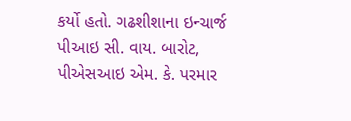કર્યો હતો. ગઢશીશાના ઇન્ચાર્જ પીઆઇ સી. વાય. બારોટ, પીએસઆઇ એમ. કે. પરમાર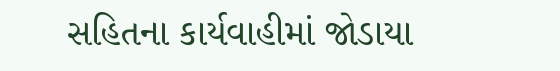સહિતના કાર્યવાહીમાં જોડાયા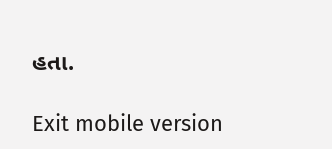હતા.

Exit mobile version